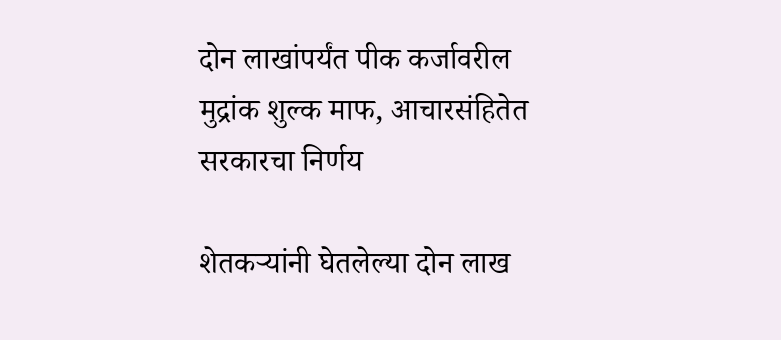दोन लाखांपर्यंत पीक कर्जावरील मुद्रांक शुल्क माफ, आचारसंहितेत सरकारचा निर्णय

शेतकऱ्यांनी घेतलेल्या दोन लाख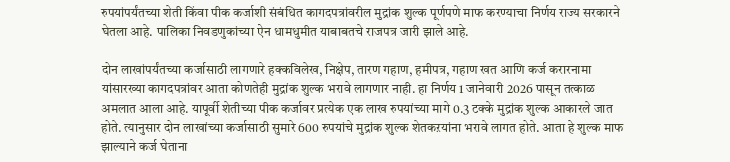रुपयांपर्यंतच्या शेती किंवा पीक कर्जाशी संबंधित कागदपत्रांवरील मुद्रांक शुल्क पूर्णपणे माफ करण्याचा निर्णय राज्य सरकारने घेतला आहे. पालिका निवडणुकांच्या ऐन धामधुमीत याबाबतचे राजपत्र जारी झाले आहे.

दोन लाखांपर्यंतच्या कर्जासाठी लागणारे हक्कविलेख, निक्षेप, तारण गहाण, हमीपत्र, गहाण खत आणि कर्ज करारनामा यांसारख्या कागदपत्रांवर आता कोणतेही मुद्रांक शुल्क भरावे लागणार नाही. हा निर्णय 1 जानेवारी 2026 पासून तत्काळ अमलात आला आहे. यापूर्वी शेतीच्या पीक कर्जावर प्रत्येक एक लाख रुपयांच्या मागे 0.3 टक्के मुद्रांक शुल्क आकारले जात होते. त्यानुसार दोन लाखांच्या कर्जासाठी सुमारे 600 रुपयांचे मुद्रांक शुल्क शेतकऱयांना भरावे लागत होते. आता हे शुल्क माफ झाल्याने कर्ज घेताना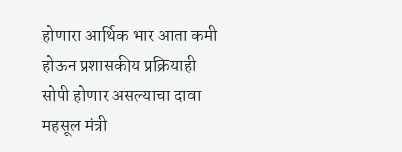होणारा आर्थिक भार आता कमी होऊन प्रशासकीय प्रक्रियाही सोपी होणार असल्याचा दावा महसूल मंत्री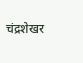चंद्रशेखर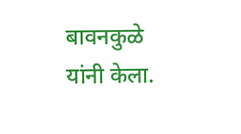बावनकुळे यांनी केला.